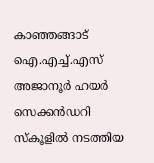കാഞ്ഞങ്ങാട് ഐ.എച്ച്.എസ് അജാനൂർ ഹയർ സെക്കൻഡറി സ്കൂളിൽ നടത്തിയ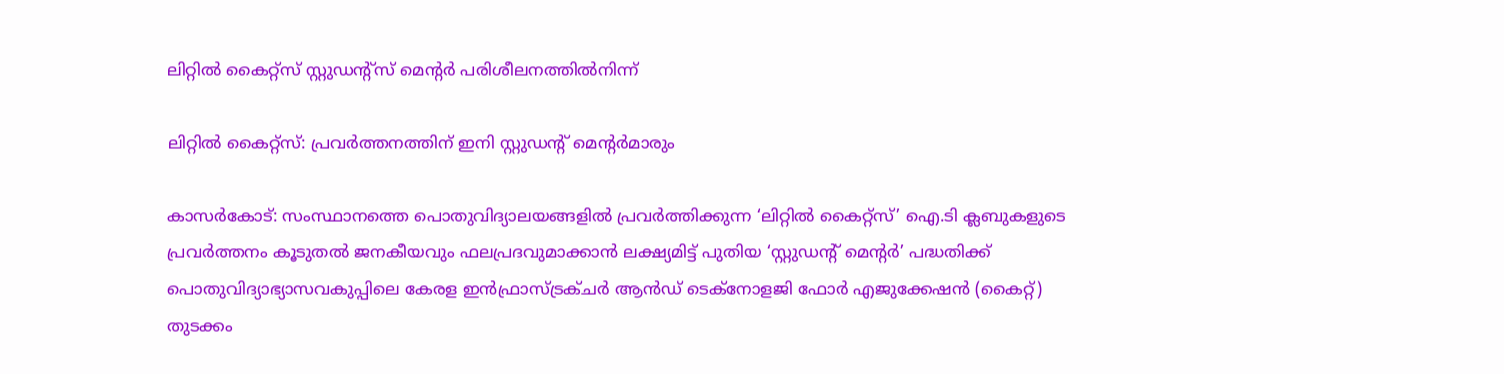ലിറ്റിൽ കൈറ്റ്സ് സ്റ്റുഡന്റ്സ് മെന്റർ പരിശീലനത്തിൽനിന്ന്

ലിറ്റിൽ കൈറ്റ്സ്: പ്രവർത്തനത്തിന് ഇനി സ്റ്റുഡന്റ് മെന്റർമാരും

കാസർകോട്: സംസ്ഥാനത്തെ പൊതുവിദ്യാലയങ്ങളിൽ പ്രവർത്തിക്കുന്ന ‘ലിറ്റിൽ കൈറ്റ്സ്’ ഐ.ടി ക്ലബുകളുടെ പ്രവർത്തനം കൂടുതൽ ജനകീയവും ഫലപ്രദവുമാക്കാൻ ലക്ഷ്യമിട്ട് പുതിയ ‘സ്റ്റുഡന്റ് മെന്റർ’ പദ്ധതിക്ക് പൊതുവിദ്യാഭ്യാസവകുപ്പിലെ കേരള ഇൻഫ്രാസ്ട്രക്ചർ ആൻഡ് ടെക്നോളജി ഫോർ എജുക്കേഷൻ (കൈറ്റ്) തുടക്കം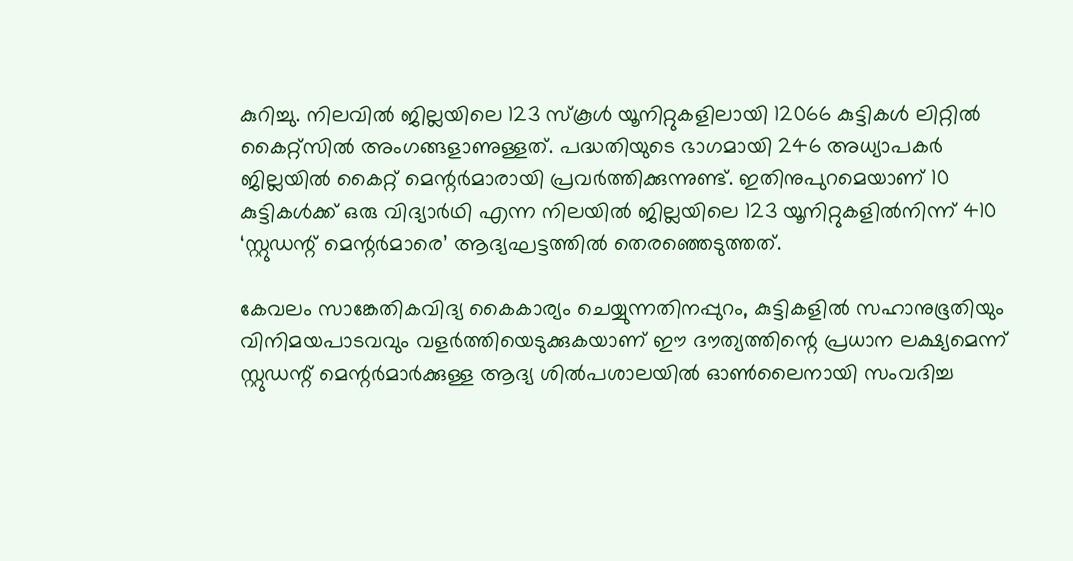കുറിച്ചു. നിലവിൽ ജില്ലയിലെ 123 സ്‌കൂൾ യൂനിറ്റുകളിലായി 12066 കുട്ടികൾ ലിറ്റിൽ കൈറ്റ്സിൽ അംഗങ്ങളാണുള്ളത്. പദ്ധതിയുടെ ഭാഗമായി 246 അധ്യാപകർ ജില്ലയിൽ കൈറ്റ് മെന്റർമാരായി പ്രവർത്തിക്കുന്നുണ്ട്. ഇതിനുപുറമെയാണ് 10 കുട്ടികൾക്ക് ഒരു വിദ്യാർഥി എന്ന നിലയിൽ ജില്ലയിലെ 123 യൂനിറ്റുകളിൽനിന്ന് 410 ‘സ്റ്റുഡന്റ് മെന്റർമാരെ’ ആദ്യഘട്ടത്തില്‍ തെരഞ്ഞെടുത്തത്.

കേവലം സാങ്കേതികവിദ്യ കൈകാര്യം ചെയ്യുന്നതിനപ്പുറം, കുട്ടികളിൽ സഹാനുഭൂതിയും വിനിമയപാടവവും വളർത്തിയെടുക്കുകയാണ് ഈ ദൗത്യത്തിന്റെ പ്രധാന ലക്ഷ്യമെന്ന് സ്റ്റുഡന്റ് മെന്റർമാർക്കുള്ള ആദ്യ ശിൽപശാലയിൽ ഓൺലൈനായി സംവദിച്ച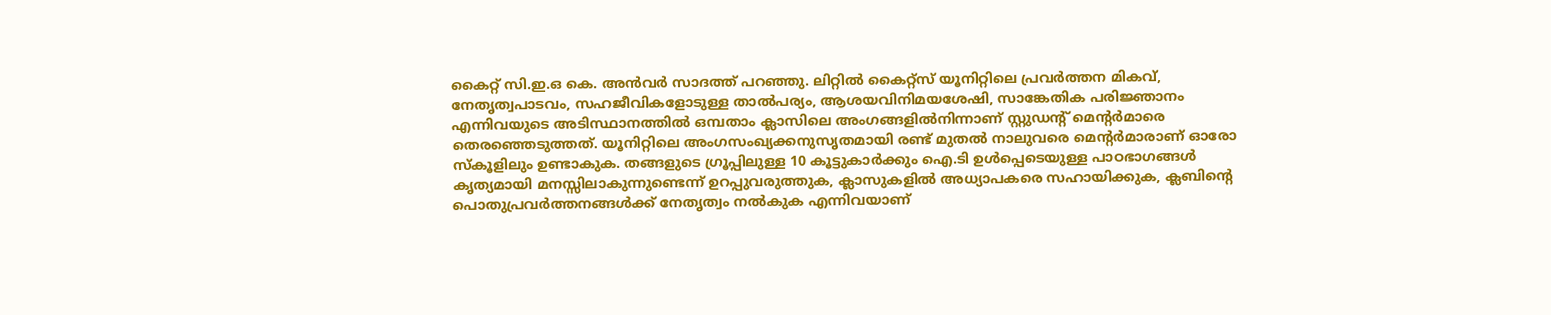കൈറ്റ് സി.ഇ.ഒ കെ. അൻവർ സാദത്ത് പറഞ്ഞു. ലിറ്റിൽ കൈറ്റ്സ് യൂനിറ്റിലെ പ്രവർത്തന മികവ്, നേതൃത്വപാടവം, സഹജീവികളോടുള്ള താൽപര്യം, ആശയവിനിമയശേഷി, സാങ്കേതിക പരിജ്ഞാനം എന്നിവയുടെ അടിസ്ഥാനത്തിൽ ഒമ്പതാം ക്ലാസിലെ അംഗങ്ങളിൽനിന്നാണ് സ്റ്റുഡന്റ് മെന്റർമാരെ തെരഞ്ഞെടുത്തത്. യൂനിറ്റിലെ അംഗസംഖ്യക്കനുസൃതമായി രണ്ട് മുതൽ നാലുവരെ മെന്റർമാരാണ് ഓരോ സ്കൂളിലും ഉണ്ടാകുക. തങ്ങളുടെ ഗ്രൂപ്പിലുള്ള 10 കൂട്ടുകാർക്കും ഐ.ടി ഉൾപ്പെടെയുള്ള പാഠഭാഗങ്ങൾ കൃത്യമായി മനസ്സിലാകുന്നുണ്ടെന്ന് ഉറപ്പുവരുത്തുക, ക്ലാസുകളിൽ അധ്യാപകരെ സഹായിക്കുക, ക്ലബിന്റെ പൊതുപ്രവർത്തനങ്ങൾക്ക് നേതൃത്വം നൽകുക എന്നിവയാണ്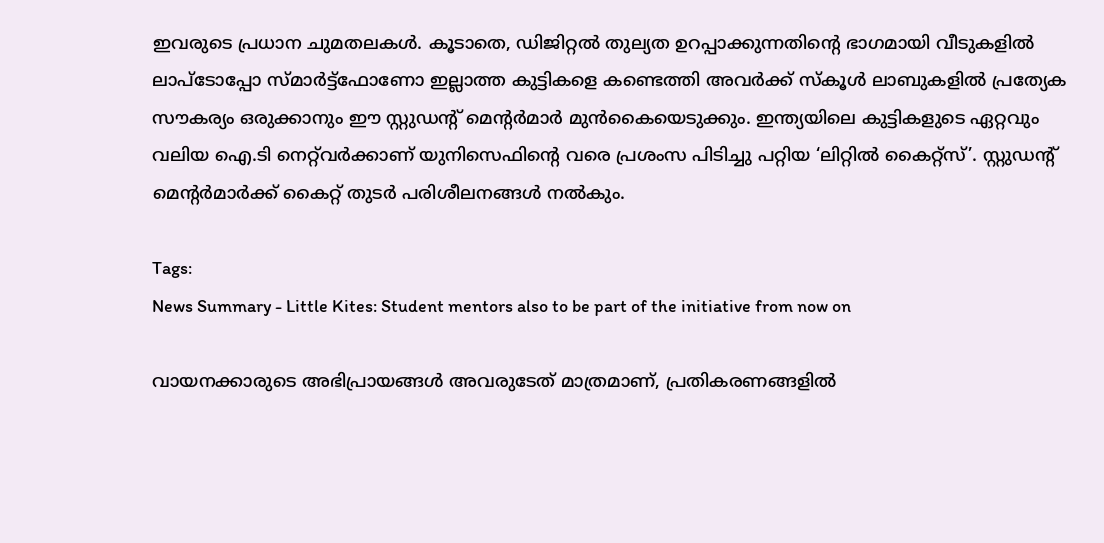ഇവരുടെ പ്രധാന ചുമതലകൾ. കൂടാതെ, ഡിജിറ്റൽ തുല്യത ഉറപ്പാക്കുന്നതിന്റെ ഭാഗമായി വീടുകളിൽ ലാപ്ടോപ്പോ സ്മാർട്ട്ഫോണോ ഇല്ലാത്ത കുട്ടികളെ കണ്ടെത്തി അവർക്ക് സ്കൂൾ ലാബുകളിൽ പ്രത്യേക സൗകര്യം ഒരുക്കാനും ഈ സ്റ്റുഡന്റ് മെന്റർമാർ മുൻകൈയെടുക്കും. ഇന്ത്യയിലെ കുട്ടികളുടെ ഏറ്റവും വലിയ ഐ.ടി നെറ്റ്‌വർക്കാണ് യുനിസെഫിന്റെ വരെ പ്രശംസ പിടിച്ചു പറ്റിയ ‘ലിറ്റിൽ കൈറ്റ്സ്’. സ്റ്റുഡന്റ് മെന്റർമാർക്ക് കൈറ്റ് തുടർ പരിശീലനങ്ങൾ നൽകും.

Tags:
News Summary - Little Kites: Student mentors also to be part of the initiative from now on

വായനക്കാരുടെ അഭിപ്രായങ്ങള്‍ അവരുടേത് മാത്രമാണ്, പ്രതികരണങ്ങളിൽ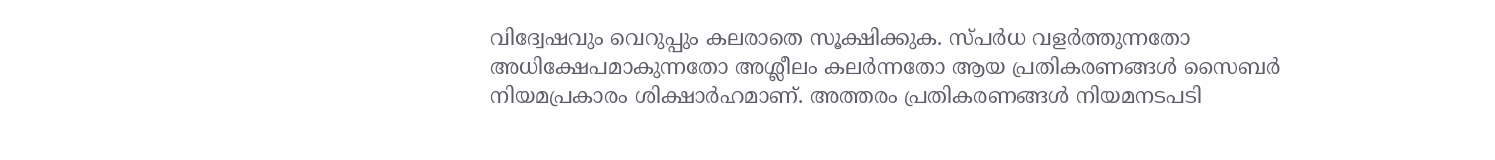വിദ്വേഷവും വെറുപ്പും കലരാതെ സൂക്ഷിക്കുക. സ്പർധ വളർത്തുന്നതോ അധിക്ഷേപമാകുന്നതോ അശ്ലീലം കലർന്നതോ ആയ പ്രതികരണങ്ങൾ സൈബർ നിയമപ്രകാരം ശിക്ഷാർഹമാണ്. അത്തരം പ്രതികരണങ്ങൾ നിയമനടപടി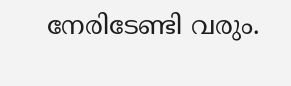നേരിടേണ്ടി വരും.